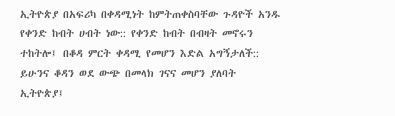ኢትዮጵያ በአፍሪካ በቀዳሚነት ከምትጠቀስባቸው ጉዳዮች አንዱ የቀንድ ከብት ሀብት ነው:: የቀንድ ከብት በብዛት መኖሩን ተከትሎ፤ በቆዳ ምርት ቀዳሚ የመሆን እድል አግኝታለች:: ይሁንና ቆዳን ወደ ውጭ በመላክ ገናና መሆን ያለባት ኢትዮጵያ፤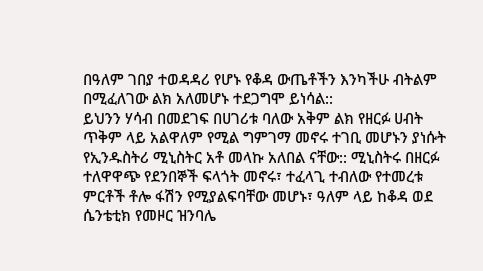በዓለም ገበያ ተወዳዳሪ የሆኑ የቆዳ ውጤቶችን እንካችሁ ብትልም በሚፈለገው ልክ አለመሆኑ ተደጋግሞ ይነሳል::
ይህንን ሃሳብ በመደገፍ በሀገሪቱ ባለው አቅም ልክ የዘርፉ ሀብት ጥቅም ላይ አልዋለም የሚል ግምገማ መኖሩ ተገቢ መሆኑን ያነሱት የኢንዱስትሪ ሚኒስትር አቶ መላኩ አለበል ናቸው:: ሚኒስትሩ በዘርፉ ተለዋዋጭ የደንበኞች ፍላጎት መኖሩ፣ ተፈላጊ ተብለው የተመረቱ ምርቶች ቶሎ ፋሽን የሚያልፍባቸው መሆኑ፣ ዓለም ላይ ከቆዳ ወደ ሴንቴቲክ የመዞር ዝንባሌ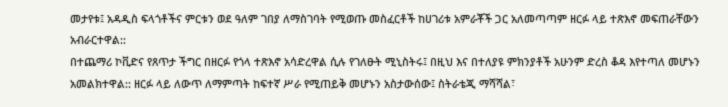መታየቱ፤ አዳዲስ ፍላጎቶችና ምርቱን ወደ ዓለም ገበያ ለማስገባት የሚወጡ መስፈርቶች ከሀገሪቱ አምራቾች ጋር አለመጣጣም ዘርፉ ላይ ተጽእኖ መፍጠራቸውን አብራርተዋል::
በተጨማሪ ኮቪድና የጸጥታ ችግር በዘርፉ የጎላ ተጽእኖ አሳድረዋል ሲሉ የገለፁት ሚኒስትሩ፤ በዚህ እና በተለያዩ ምክንያቶች አሁንም ድረስ ቆዳ እየተጣለ መሆኑን አመልክተዋል:: ዘርፉ ላይ ለውጥ ለማምጣት ከፍተኛ ሥራ የሚጠይቅ መሆኑን አስታውሰው፤ ስትራቴጂ ማሻሻል፣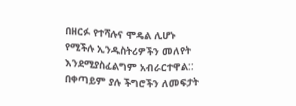በዘርፉ የተሻሉና ሞዴል ሊሆኑ የሚችሉ ኢንዱስትሪዎችን መለየት እንደሚያስፈልግም አብራርተዋል::
በቀጣይም ያሉ ችግሮችን ለመፍታት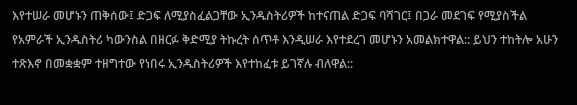እየተሠራ መሆኑን ጠቅሰው፤ ድጋፍ ለሚያስፈልጋቸው ኢንዱስትሪዎች ከተናጠል ድጋፍ ባሻገር፤ በጋራ መደገፍ የሚያስችል የአምራች ኢንዱስትሪ ካውንስል በዘርፉ ቅድሚያ ትኩረት ሰጥቶ እንዲሠራ እየተደረገ መሆኑን አመልክተዋል:: ይህን ተከትሎ አሁን ተጽእኖ በመቋቋም ተዘግተው የነበሩ ኢንዱስትሪዎች እየተከፈቱ ይገኛሉ ብለዋል::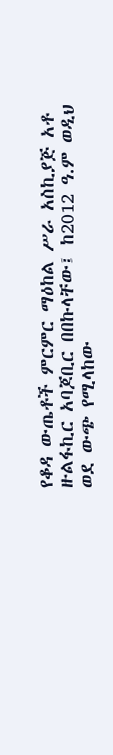የቆዳ ውጤቶች ምርምር ማዕከል ሥራ አስኪያጅ አቶ ዙልፋኪር አባጆቢር በበኩላቸው፤ ከ2012 ዓ.ም ወዲህ ወደ ውጭ የሚላከው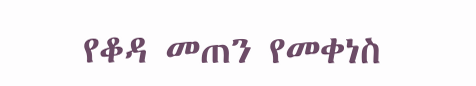የቆዳ መጠን የመቀነስ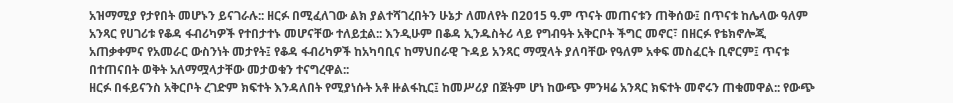አዝማሚያ የታየበት መሆኑን ይናገራሉ:: ዘርፉ በሚፈለገው ልክ ያልተሻገረበትን ሁኔታ ለመለየት በ2015 ዓ.ም ጥናት መጠናቱን ጠቅሰው፤ በጥናቱ ከሌላው ዓለም አንጻር የሀገሪቱ የቆዳ ፋብሪካዎች የተበታተኑ መሆናቸው ተለይቷል:: እንዲሁም በቆዳ ኢንዱስትሪ ላይ የግብዓት አቅርቦት ችግር መኖር፣ በዘርፉ የቴክኖሎጂ አጠቃቀምና የአመራር ውስንነት መታየት፤ የቆዳ ፋብሪካዎች ከአካባቢና ከማህበራዊ ጉዳይ አንጻር ማሟላት ያለባቸው የዓለም አቀፍ መስፈርት ቢኖርም፤ ጥናቱ በተጠናበት ወቅት አለማሟላታቸው መታወቁን ተናግረዋል::
ዘርፉ በፋይናንስ አቅርቦት ረገድም ክፍተት እንዳለበት የሚያነሱት አቶ ዙልፋኪር፤ ከመሥሪያ በጀትም ሆነ ከውጭ ምንዛሬ አንጻር ክፍተት መኖሩን ጠቁመዋል:: የውጭ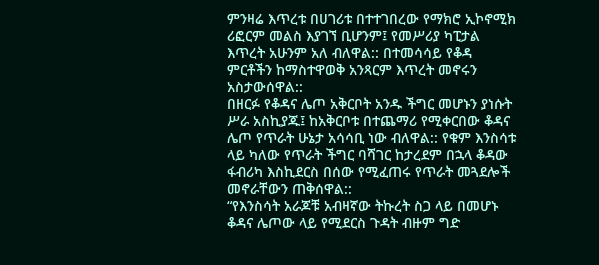ምንዛሬ እጥረቱ በሀገሪቱ በተተገበረው የማክሮ ኢኮኖሚክ ሪፎርም መልስ እያገኘ ቢሆንም፤ የመሥሪያ ካፒታል እጥረት አሁንም አለ ብለዋል:: በተመሳሳይ የቆዳ ምርቶችን ከማስተዋወቅ አንጻርም እጥረት መኖሩን አስታውሰዋል::
በዘርፉ የቆዳና ሌጦ አቅርቦት አንዱ ችግር መሆኑን ያነሱት ሥራ አስኪያጁ፤ ከአቅርቦቱ በተጨማሪ የሚቀርበው ቆዳና ሌጦ የጥራት ሁኔታ አሳሳቢ ነው ብለዋል:: የቁም እንስሳቱ ላይ ካለው የጥራት ችግር ባሻገር ከታረደም በኋላ ቆዳው ፋብሪካ እስኪደርስ በሰው የሚፈጠሩ የጥራት መጓደሎች መኖራቸውን ጠቅሰዋል::
“የእንስሳት አራጆቹ አብዛኛው ትኩረት ስጋ ላይ በመሆኑ ቆዳና ሌጦው ላይ የሚደርስ ጉዳት ብዙም ግድ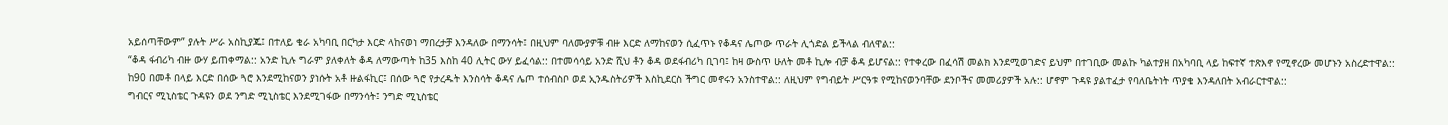አይሰጣቸውም” ያሉት ሥራ አስኪያጁ፤ በተለይ ቄራ አካባቢ በርካታ እርድ ላከናወነ ማበረታቻ እንዳለው በማንሳት፤ በዚህም ባለሙያዎቹ ብዙ እርድ ለማከናወን ሲፈጥኑ የቆዳና ሌጦው ጥራት ሊጎድል ይችላል ብለዋል::
“ቆዳ ፋብሪካ ብዙ ውሃ ይጠቀማል:: አንድ ኪሉ ግራም ያለቀለት ቆዳ ለማውጣት ከ35 እስከ 40 ሊትር ውሃ ይፈሳል:: በተመሳሳይ አንድ ሺህ ቶን ቆዳ ወደፋብሪካ ቢገባ፤ ከዛ ውስጥ ሁለት መቶ ኪሎ ብቻ ቆዳ ይሆናል:: የተቀረው በፈሳሽ መልክ እንደሚወገድና ይህም በተገቢው መልኩ ካልተያዘ በአካባቢ ላይ ከፍተኛ ተጽእኖ የሚኖረው መሆኑን አስረድተዋል::
ከ90 በመቶ በላይ እርድ በሰው ጓሮ እንደሚከናወን ያነሱት አቶ ዙልፋኪር፤ በሰው ጓሮ የታረዱት እንስሳት ቆዳና ሌጦ ተሰብስቦ ወደ ኢንዱስትሪዎች እስኪደርስ ችግር መኖሩን አንስተዋል:: ለዚህም የግብይት ሥርዓቱ የሚከናወንባቸው ደንቦችና መመሪያዎች አሉ:: ሆኖም ጉዳዩ ያልተፈታ የባለቤትነት ጥያቄ እንዳለበት አብራርተዋል::
ግብርና ሚኒስቴር ጉዳዩን ወደ ንግድ ሚኒስቴር እንደሚገፋው በማንሳት፤ ንግድ ሚኒስቴር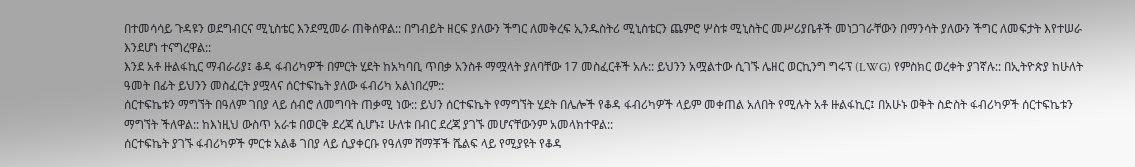በተመሳሳይ ጉዳዩን ወደግብርና ሚኒስቴር እንደሚመራ ጠቅሰዋል:: በግብይት ዘርፍ ያለውን ችግር ለመቅረፍ ኢንዱስትሪ ሚኒስቴርን ጨምሮ ሦስቱ ሚኒስትር መሥሪያቤቶች መነጋገራቸውን በማንሳት ያለውን ችግር ለመፍታት እየተሠራ እንደሆነ ተናግረዋል::
እንደ አቶ ዙልፋኪር ማብራሪያ፤ ቆዳ ፋብሪካዎች በምርት ሂደት ከአካባቢ ጥበቃ አንስቶ ማሟላት ያለባቸው 17 መስፈርቶች አሉ:: ይህንን አሟልተው ሲገኙ ሌዘር ወርኪንግ ግሩፕ (LWG) የምስክር ወረቀት ያገኛሉ:: በኢትዮጵያ ከሁለት ዓመት በፊት ይህንን መስፈርት ያሟላና ሰርተፍኬት ያለው ፋብሪካ አልነበረም::
ሰርተፍኬቱን ማግኘት በዓለም ገበያ ላይ ሰብሮ ለመግባት ጠቃሚ ነው:: ይህን ሰርተፍኬት የማግኘት ሂደት በሌሎች የቆዳ ፋብሪካዎች ላይም መቀጠል አለበት የሚሉት አቶ ዙልፋኪር፤ በአሁኑ ወቅት ስድስት ፋብሪካዎች ሰርተፍኬቱን ማግኘት ችለዋል:: ከእነዚህ ውስጥ አራቱ በወርቅ ደረጃ ሲሆኑ፤ ሁለቱ በብር ደረጃ ያገኙ መሆናቸውንም አመላክተዋል::
ሰርተፍኬት ያገኙ ፋብሪካዎች ምርቱ አልቆ ገበያ ላይ ሲያቀርቡ የዓለም ሸማቾች ሼልፍ ላይ የሚያዩት የቆዳ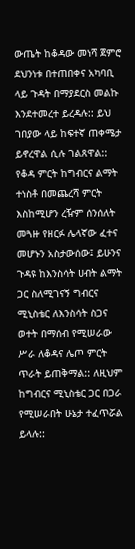ውጤት ከቆዳው መነሻ ጀምሮ ደህንነቱ በተጠበቀና አካባቢ ላይ ጉዳት በማያደርስ መልኩ እንደተመረተ ይረዳሉ:: ይህ ገበያው ላይ ከፍተኛ ጠቀሜታ ይኖረዋል ሲሉ ገልጸዋል::
የቆዳ ምርት ከግብርና ልማት ተነስቶ በመጨረሻ ምርት እስከሚሆን ረዥም ሰንሰለት መጓዙ የዘርፉ ሌላኛው ፈተና መሆኑን አስታውሰው፤ ይሁንና ጉዳዩ ከእንስሳት ሀብት ልማት ጋር ስለሚገናኝ ግብርና ሚኒስቴር ለእንስሳት ስጋና ወተት በማሰብ የሚሠራው ሥራ ለቆዳና ሌጦ ምርት ጥራት ይጠቅማል:: ለዚህም ከግብርና ሚኒስቴር ጋር በጋራ የሚሠራበት ሁኔታ ተፈጥሯል ይላሉ::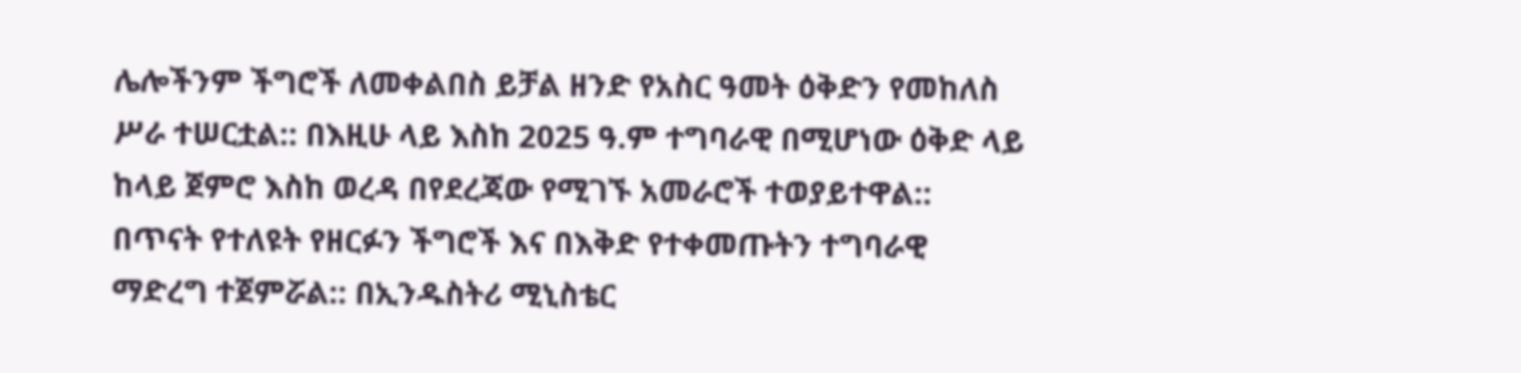ሌሎችንም ችግሮች ለመቀልበስ ይቻል ዘንድ የአስር ዓመት ዕቅድን የመከለስ ሥራ ተሠርቷል:: በእዚሁ ላይ እስከ 2025 ዓ.ም ተግባራዊ በሚሆነው ዕቅድ ላይ ከላይ ጀምሮ እስከ ወረዳ በየደረጃው የሚገኙ አመራሮች ተወያይተዋል:: በጥናት የተለዩት የዘርፉን ችግሮች እና በእቅድ የተቀመጡትን ተግባራዊ ማድረግ ተጀምሯል:: በኢንዱስትሪ ሚኒስቴር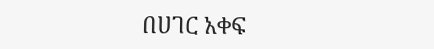በሀገር አቀፍ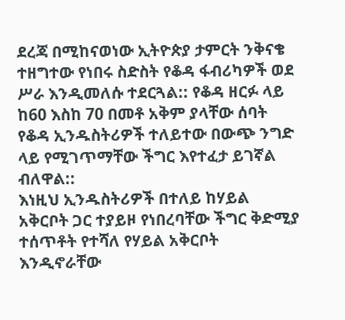ደረጃ በሚከናወነው ኢትዮጵያ ታምርት ንቅናቄ ተዘግተው የነበሩ ስድስት የቆዳ ፋብሪካዎች ወደ ሥራ እንዲመለሱ ተደርጓል:: የቆዳ ዘርፉ ላይ ከ60 እስከ 70 በመቶ አቅም ያላቸው ሰባት የቆዳ ኢንዱስትሪዎች ተለይተው በውጭ ንግድ ላይ የሚገጥማቸው ችግር እየተፈታ ይገኛል ብለዋል::
እነዚህ ኢንዱስትሪዎች በተለይ ከሃይል አቅርቦት ጋር ተያይዞ የነበረባቸው ችግር ቅድሚያ ተሰጥቶት የተሻለ የሃይል አቅርቦት እንዲኖራቸው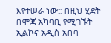እየተሠራ ነው:: በዚህ ሂደት በሞጃ አካባቢ የሚገኙት ኢልኮና አዲስ አበባ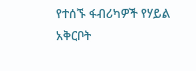የተሰኙ ፋብሪካዎች የሃይል አቅርቦት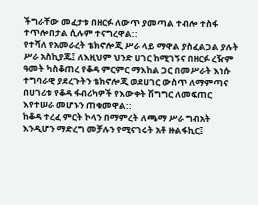ችግራቸው መፈታቱ በዘርፉ ለውጥ ያመጣል ተብሎ ተስፋ ተጥሎበታል ሲሉም ተናግረዋል::
የተሻለ የአመራረት ቴክኖሎጂ ሥራ ላይ ማዋል ያስፈልጋል ያሉት ሥራ አስኪያጁ፤ ለእዚህም ህንድ ሀገር ከሚገኝና በዘርፉ ረዥም ዓመት ካስቆጠረ የቆዳ ምርምር ማእከል ጋር በመሥራት እነሱ ተግባራዊ ያደረጉትን ቴክኖሎጂ ወደሀገር ውስጥ ለማምጣና በሀገሪቱ የቆዳ ፋብሪካዎች የእውቀት ሽግግር ለመፍጠር እየተሠራ መሆኑን ጠቁመዋል::
ከቆዳ ተረፈ ምርት ኮላን በማምረት ለጫማ ሥራ ግብአት እንዲሆን ማድረግ መቻሉን የሚናገሩት አቶ ዙልፋኪር፤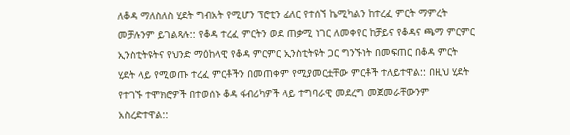ለቆዳ ማለስለስ ሂደት ግብአት የሚሆን ፕሮቲን ፊለር የተሰኘ ኬሚካልን ከተረፈ ምርት ማምረት መቻሉንም ይገልጻሉ:: የቆዳ ተረፈ ምርትን ወደ ጠቃሚ ነገር ለመቀየር ከቻይና የቆዳና ጫማ ምርምር ኢንስቲትዩትና የህንድ ማዕከላዊ የቆዳ ምርምር ኢንስቲትዩት ጋር ግንኙነት በመፍጠር በቆዳ ምርት ሂደት ላይ የሚወጡ ተረፈ ምርቶችን በመጠቀም የሚያመርቷቸው ምርቶች ተለይተዋል:: በዚህ ሂደት የተገኙ ተሞክሮዎች በተወሰኑ ቆዳ ፋብሪካዎች ላይ ተግባራዊ መደረግ መጀመራቸውንም አስረድተዋል::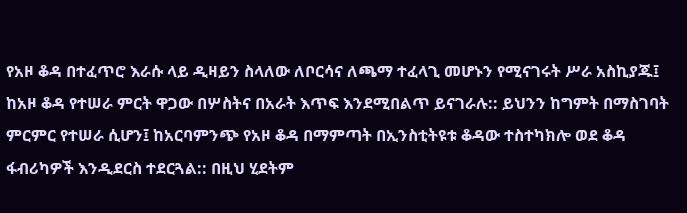የአዞ ቆዳ በተፈጥሮ እራሱ ላይ ዲዛይን ስላለው ለቦርሳና ለጫማ ተፈላጊ መሆኑን የሚናገሩት ሥራ አስኪያጁ፤ ከአዞ ቆዳ የተሠራ ምርት ዋጋው በሦስትና በአራት እጥፍ እንደሚበልጥ ይናገራሉ:: ይህንን ከግምት በማስገባት ምርምር የተሠራ ሲሆን፤ ከአርባምንጭ የአዞ ቆዳ በማምጣት በኢንስቲትዩቱ ቆዳው ተስተካክሎ ወደ ቆዳ ፋብሪካዎች እንዲደርስ ተደርጓል:: በዚህ ሂደትም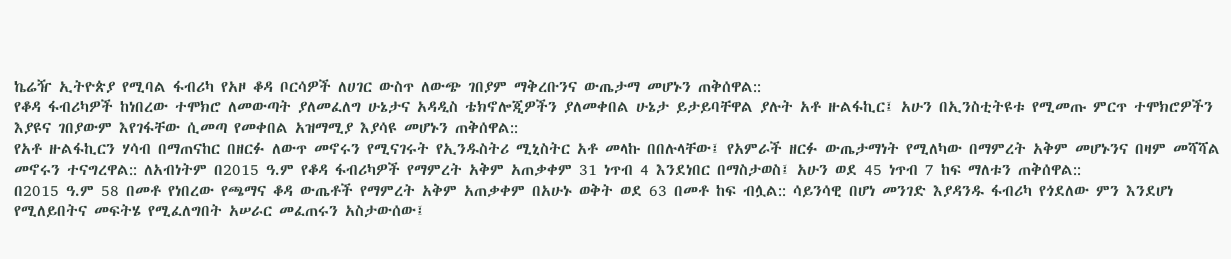ኬሬዥ ኢትዮጵያ የሚባል ፋብሪካ የአዞ ቆዳ ቦርሳዎች ለሀገር ውስጥ ለውጭ ገበያም ማቅረቡንና ውጤታማ መሆኑን ጠቅሰዋል::
የቆዳ ፋብሪካዎች ከነበረው ተሞክሮ ለመውጣት ያለመፈለግ ሁኔታና አዳዲስ ቴክኖሎጂዎችን ያለመቀበል ሁኔታ ይታይባቸዋል ያሉት አቶ ዙልፋኪር፤ አሁን በኢንስቲትዩቱ የሚመጡ ምርጥ ተሞክሮዎችን እያዩና ገበያውም እየገፋቸው ሲመጣ የመቀበል አዝማሚያ እያሳዩ መሆኑን ጠቅሰዋል::
የአቶ ዙልፋኪርን ሃሳብ በማጠናከር በዘርፉ ለውጥ መኖሩን የሚናገሩት የኢንዱስትሪ ሚኒስትር አቶ መላኩ በበሉላቸው፤ የአምራች ዘርፉ ውጤታማነት የሚለካው በማምረት አቅም መሆኑንና በዛም መሻሻል መኖሩን ተናግረዋል:: ለአብነትም በ2015 ዓ.ም የቆዳ ፋብሪካዎች የማምረት አቅም አጠቃቀም 31 ነጥብ 4 እንደነበር በማስታወስ፤ አሁን ወደ 45 ነጥብ 7 ከፍ ማለቱን ጠቅሰዋል::
በ2015 ዓ.ም 58 በመቶ የነበረው የጫማና ቆዳ ውጤቶች የማምረት አቅም አጠቃቀም በአሁኑ ወቅት ወደ 63 በመቶ ከፍ ብሏል:: ሳይንሳዊ በሆነ መንገድ እያዳንዱ ፋብሪካ የጎደለው ምን እንደሆነ የሚለይበትና መፍትሄ የሚፈለግበት አሠራር መፈጠሩን አስታውሰው፤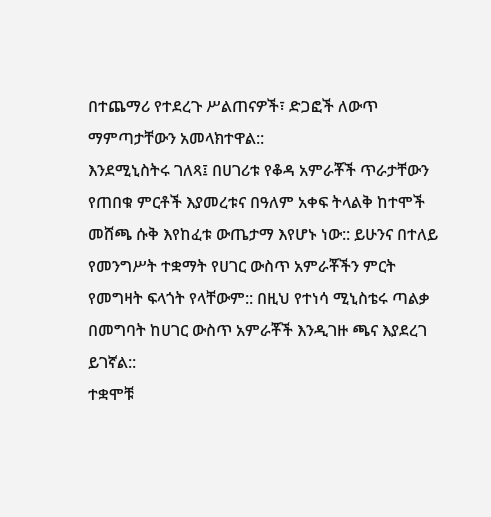በተጨማሪ የተደረጉ ሥልጠናዎች፣ ድጋፎች ለውጥ ማምጣታቸውን አመላክተዋል::
እንደሚኒስትሩ ገለጻ፤ በሀገሪቱ የቆዳ አምራቾች ጥራታቸውን የጠበቁ ምርቶች እያመረቱና በዓለም አቀፍ ትላልቅ ከተሞች መሸጫ ሱቅ እየከፈቱ ውጤታማ እየሆኑ ነው:: ይሁንና በተለይ የመንግሥት ተቋማት የሀገር ውስጥ አምራቾችን ምርት የመግዛት ፍላጎት የላቸውም:: በዚህ የተነሳ ሚኒስቴሩ ጣልቃ በመግባት ከሀገር ውስጥ አምራቾች እንዲገዙ ጫና እያደረገ ይገኛል::
ተቋሞቹ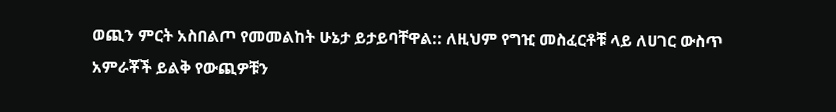ወጪን ምርት አስበልጦ የመመልከት ሁኔታ ይታይባቸዋል:: ለዚህም የግዢ መስፈርቶቹ ላይ ለሀገር ውስጥ አምራቾች ይልቅ የውጪዎቹን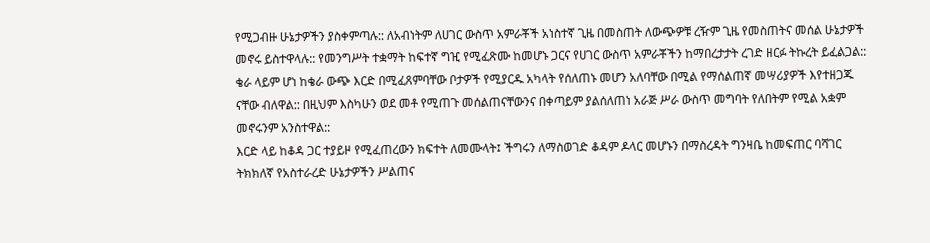የሚጋብዙ ሁኔታዎችን ያስቀምጣሉ:: ለአብነትም ለሀገር ውስጥ አምራቾች አነስተኛ ጊዜ በመስጠት ለውጭዎቹ ረዥም ጊዜ የመስጠትና መሰል ሁኔታዎች መኖሩ ይስተዋላሉ:: የመንግሥት ተቋማት ከፍተኛ ግዢ የሚፈጽሙ ከመሆኑ ጋርና የሀገር ውስጥ አምራቾችን ከማበረታታት ረገድ ዘርፉ ትኩረት ይፈልጋል::
ቄራ ላይም ሆነ ከቄራ ውጭ እርድ በሚፈጸምባቸው ቦታዎች የሚያርዱ አካላት የሰለጠኑ መሆን አለባቸው በሚል የማሰልጠኛ መሣሪያዎች እየተዘጋጁ ናቸው ብለዋል:: በዚህም እስካሁን ወደ መቶ የሚጠጉ መሰልጠናቸውንና በቀጣይም ያልሰለጠነ አራጅ ሥራ ውስጥ መግባት የለበትም የሚል አቋም መኖሩንም አንስተዋል::
እርድ ላይ ከቆዳ ጋር ተያይዞ የሚፈጠረውን ክፍተት ለመሙላት፤ ችግሩን ለማስወገድ ቆዳም ዶላር መሆኑን በማስረዳት ግንዛቤ ከመፍጠር ባሻገር ትክክለኛ የአስተራረድ ሁኔታዎችን ሥልጠና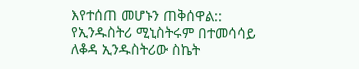እየተሰጠ መሆኑን ጠቅሰዋል::
የኢንዱስትሪ ሚኒስትሩም በተመሳሳይ ለቆዳ ኢንዱስትሪው ስኬት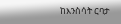ከእንስሳት ርባታ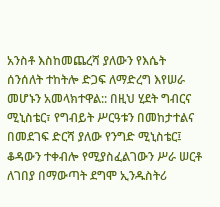አንስቶ እስከመጨረሻ ያለውን የእሴት ሰንሰለት ተከትሎ ድጋፍ ለማድረግ እየሠራ መሆኑን አመላክተዋል:: በዚህ ሂደት ግብርና ሚኒስቴር፣ የግብይት ሥርዓቱን በመከታተልና በመደገፍ ድርሻ ያለው የንግድ ሚኒስቴር፤ ቆዳውን ተቀብሎ የሚያስፈልገውን ሥራ ሠርቶ ለገበያ በማውጣት ደግሞ ኢንዱስትሪ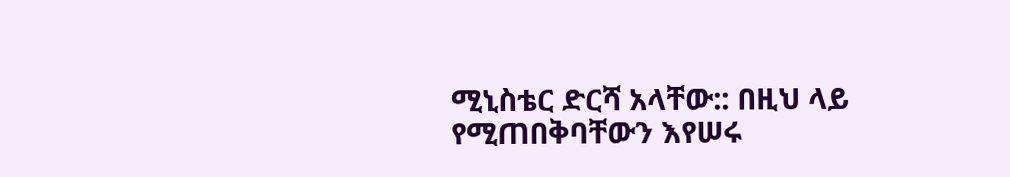ሚኒስቴር ድርሻ አላቸው:: በዚህ ላይ የሚጠበቅባቸውን እየሠሩ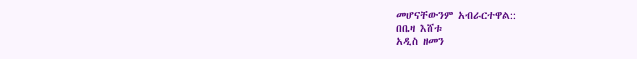መሆናቸውንም አብራርተዋል::
በቤዛ እሸቱ
አዲስ ዘመን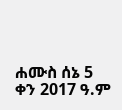ሐሙስ ሰኔ 5 ቀን 2017 ዓ.ም